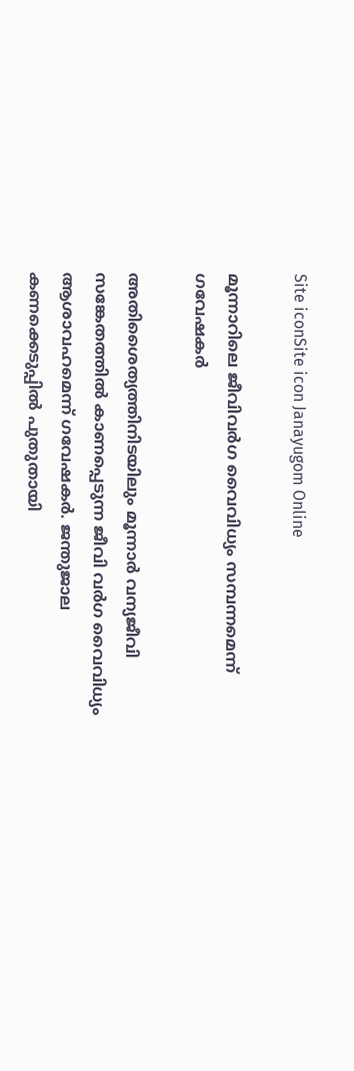Site iconSite icon Janayugom Online

മൂന്നാറിലെ ജീവിവര്‍ഗ വൈവിധ്യം സമ്പന്നമെന്ന് ഗവേഷകര്‍

അതിശൈത്യത്തിനിടയിലും മൂന്നാർ വന്യജീവി സങ്കേതത്തിൽ കാണപ്പെടുന്ന ജീവി വർഗ വൈവിധ്യം ആശാവഹമെന്ന്‌ ഗവേഷകർ. ജന്തുജാല കണക്കെടുപ്പിൽ പുതുതായി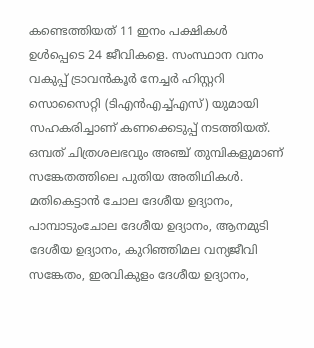കണ്ടെത്തിയത് 11 ഇനം പക്ഷികൾ ഉൾപ്പെടെ 24 ജീവികളെ. സംസ്ഥാന വനം വകുപ്പ് ട്രാവൻകൂർ നേച്ചർ ഹിസ്റ്ററി സൊസൈറ്റി (ടിഎൻഎച്ച്എസ്) യുമായി സഹകരിച്ചാണ് കണക്കെടുപ്പ് നടത്തിയത്. ഒമ്പത് ചിത്രശലഭവും അഞ്ച് തുമ്പികളുമാണ് സങ്കേതത്തിലെ പുതിയ അതിഥികൾ.
മതികെട്ടാൻ ചോല ദേശീയ ഉദ്യാനം, പാമ്പാടുംചോല ദേശീയ ഉദ്യാനം, ആനമുടി ദേശീയ ഉദ്യാനം, കുറിഞ്ഞിമല വന്യജീവി സങ്കേതം, ഇരവികുളം ദേശീയ ഉദ്യാനം,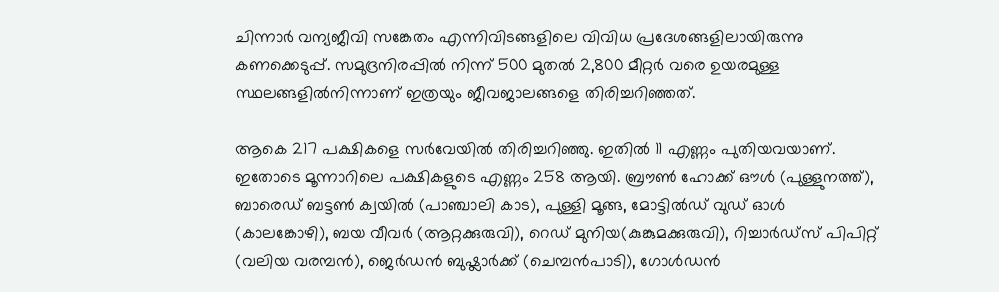ചിന്നാർ വന്യജീവി സങ്കേതം എന്നിവിടങ്ങളിലെ വിവിധ പ്രദേശങ്ങളിലായിരുന്നു കണക്കെടുപ്പ്. സമുദ്രനിരപ്പിൽ നിന്ന് 500 മുതൽ 2,800 മീറ്റർ വരെ ഉയരമുള്ള സ്ഥലങ്ങളിൽനിന്നാണ് ഇത്രയും ജീവജാലങ്ങളെ തിരിച്ചറിഞ്ഞത്.

ആകെ 217 പക്ഷികളെ സർവേയിൽ തിരിച്ചറിഞ്ഞു. ഇതിൽ 11 എണ്ണം പുതിയവയാണ്. ഇതോടെ മൂന്നാറിലെ പക്ഷികളുടെ എണ്ണം 258 ആയി. ബ്രൗണ്‍ ഹോക്ക് ഔള്‍ (പുള്ളുനത്ത്), ബാരെഡ് ബട്ടണ്‍ ക്വയിൽ (പാഞ്ചാലി കാട), പുള്ളി മൂങ്ങ, മോട്ടില്‍ഡ് വുഡ് ഓള്‍ (കാലങ്കോഴി), ബയ വീവര്‍ (ആറ്റക്കുരുവി), റെഡ് മുനിയ(കുങ്കുമക്കുരുവി), റിച്ചാര്‍ഡ്സ് പിപിറ്റ് (വലിയ വരമ്പന്‍), ജെര്‍ഡന്‍ ബുഷ്ലാര്‍ക്ക് (ചെമ്പന്‍പാടി), ഗോള്‍ഡന്‍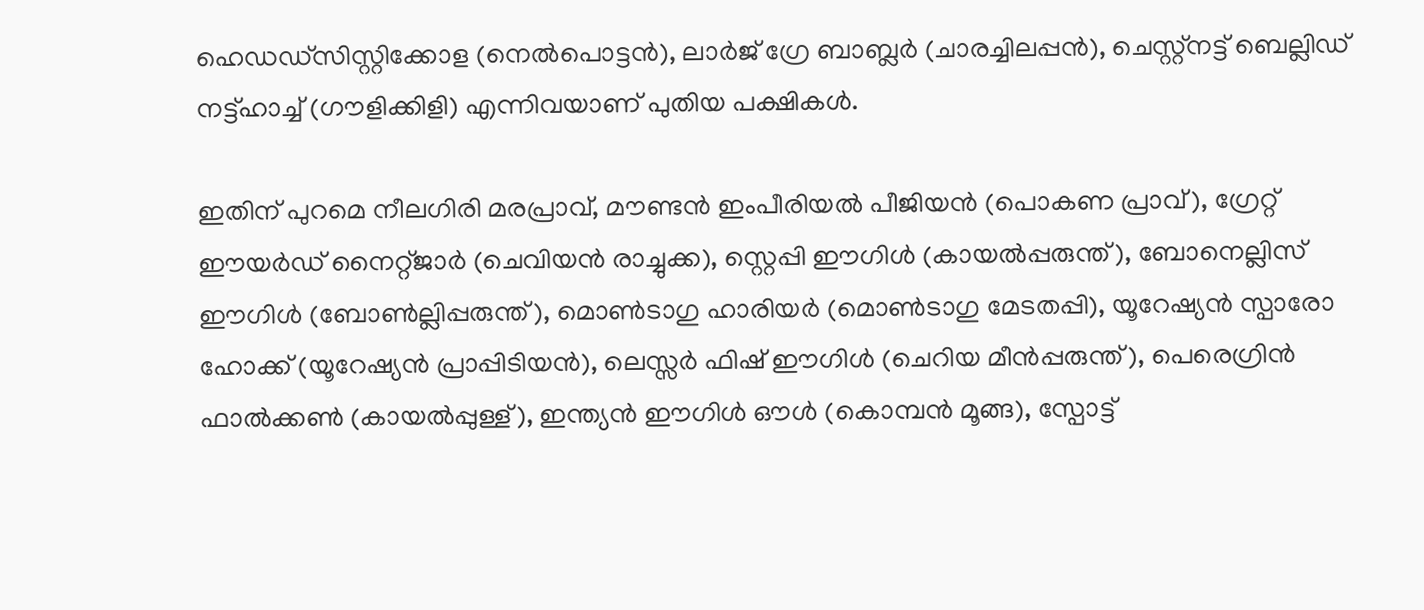ഹെഡഡ്സിസ്റ്റിക്കോള (നെല്‍പൊട്ടന്‍), ലാര്‍ജ് ഗ്രേ ബാബ്ലര്‍ (ചാരച്ചിലപ്പന്‍), ചെസ്റ്റ്നട്ട് ബെല്ലിഡ് നട്ട്ഹാച്ച് (ഗൗളിക്കിളി) എന്നിവയാണ്‌ പുതിയ പക്ഷികൾ.

ഇതിന് പുറമെ നീലഗിരി മരപ്രാവ്, മൗണ്ടന്‍ ഇംപീരിയല്‍ പീജിയന്‍ (പൊകണ പ്രാവ്), ഗ്രേറ്റ് ഈയര്‍ഡ് നൈറ്റ്ജാര്‍ (ചെവിയന്‍ രാച്ചുക്ക), സ്റ്റെപ്പി ഈഗിള്‍ (കായല്‍പ്പരുന്ത്), ബോനെല്ലിസ് ഈഗിള്‍ (ബോണ്‍ല്ലിപ്പരുന്ത്), മൊണ്‍ടാഗു ഹാരിയര്‍ (മൊണ്‍ടാഗു മേടതപ്പി), യൂറേഷ്യന്‍ സ്പാരോ ഹോക്ക് (യൂറേഷ്യന്‍ പ്രാപ്പിടിയന്‍), ലെസ്സര്‍ ഫിഷ് ഈഗിള്‍ (ചെറിയ മീന്‍പ്പരുന്ത്), പെരെഗ്രിന്‍ ഫാല്‍ക്കണ്‍ (കായല്‍പ്പുള്ള്), ഇന്ത്യന്‍ ഈഗിള്‍ ഔള്‍ (കൊമ്പന്‍ മൂങ്ങ), സ്പോട്ട്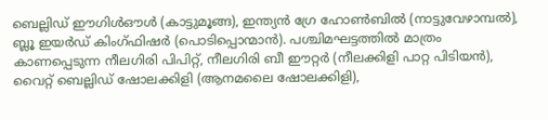ബെല്ലിഡ് ഈഗിള്‍ഔള്‍ (കാട്ടുമൂങ്ങ), ഇന്ത്യന്‍ ഗ്രേ ഹോണ്‍ബില്‍ (നാട്ടുവേഴാമ്പല്‍), ബ്ലൂ ഇയര്‍ഡ് കിംഗ്ഫിഷര്‍ (പൊടിപ്പൊന്മാന്‍). പശ്ചിമഘട്ടത്തില്‍ മാത്രം കാണപ്പെടുന്ന നീലഗിരി പിപിറ്റ്, നീലഗിരി ബീ ഈറ്റര്‍ (നീലക്കിളി പാറ്റ പിടിയന്‍), വൈറ്റ് ബെല്ലിഡ് ഷോലക്കിളി (ആനമലൈ ഷോലക്കിളി),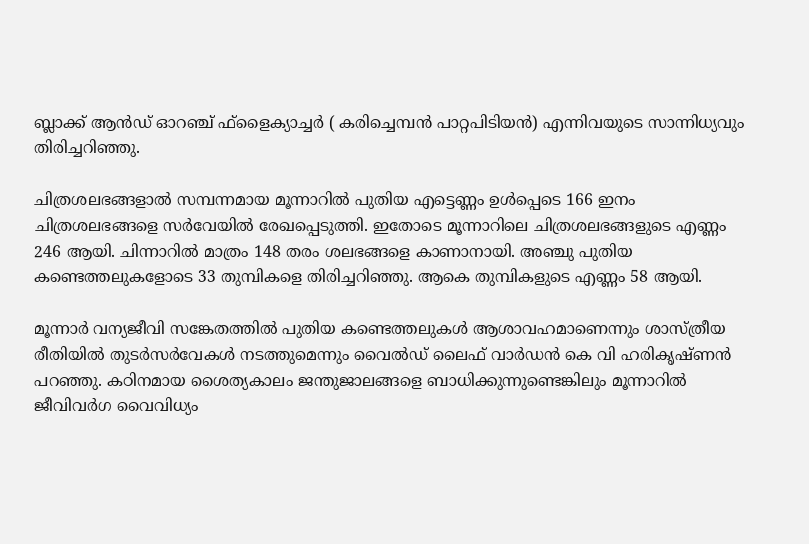ബ്ലാക്ക് ആന്‍ഡ് ഓറഞ്ച് ഫ്ളൈക്യാച്ചര്‍ ( കരിച്ചെമ്പന്‍ പാറ്റപിടിയന്‍) എന്നിവയുടെ സാന്നിധ്യവും തിരിച്ചറിഞ്ഞു.

ചിത്രശലഭങ്ങളാല്‍ സമ്പന്നമായ മൂന്നാറില്‍ പുതിയ എട്ടെണ്ണം ഉള്‍പ്പെടെ 166 ഇനം ചിത്രശലഭങ്ങളെ സര്‍വേയില്‍ രേഖപ്പെടുത്തി. ഇതോടെ മൂന്നാറിലെ ചിത്രശലഭങ്ങളുടെ എണ്ണം 246 ആയി. ചിന്നാറിൽ മാത്രം 148 തരം ശലഭങ്ങളെ കാണാനായി. അഞ്ചു പുതിയ കണ്ടെത്തലുകളോടെ 33 തുമ്പികളെ തിരിച്ചറിഞ്ഞു. ആകെ തുമ്പികളുടെ എണ്ണം 58 ആയി.

മൂന്നാർ വന്യജീവി സങ്കേതത്തിൽ പുതിയ കണ്ടെത്തലുകൾ ആശാവഹമാണെന്നും ശാസ്ത്രീയ രീതിയിൽ തുടർസര്‍വേകള്‍ നടത്തുമെന്നും വൈല്‍ഡ് ലൈഫ് വാര്‍ഡന്‍ കെ വി ഹരികൃഷ്ണന്‍ പറഞ്ഞു. കഠിനമായ ശൈത്യകാലം ജന്തുജാലങ്ങളെ ബാധിക്കുന്നുണ്ടെങ്കിലും മൂന്നാറിൽ ജീവിവര്‍ഗ വൈവിധ്യം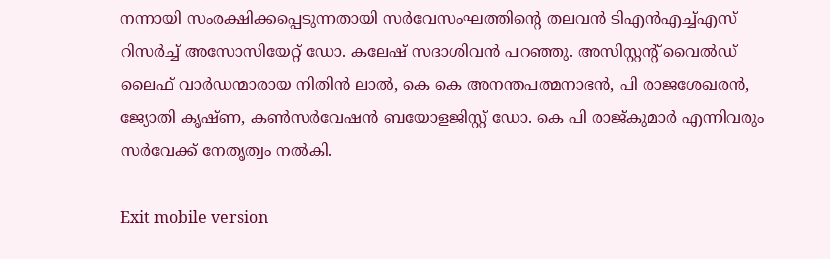നന്നായി സംരക്ഷിക്കപ്പെടുന്നതായി സർവേസംഘത്തിന്റെ തലവന്‍ ടിഎൻഎച്ച്എസ് റിസർച്ച് അസോസിയേറ്റ് ഡോ. കലേഷ് സദാശിവൻ പറഞ്ഞു. അസിസ്റ്റന്റ് വൈല്‍ഡ് ലൈഫ് വാര്‍ഡന്മാരായ നിതിന്‍ ലാല്‍, കെ കെ അനന്തപത്മനാഭന്‍, പി രാജശേഖരന്‍, ജ്യോതി കൃഷ്ണ, കണ്‍സര്‍വേഷന്‍ ബയോളജിസ്റ്റ് ഡോ. കെ പി രാജ്കുമാര്‍ എന്നിവരും സര്‍വേക്ക് നേതൃത്വം നല്‍കി.

Exit mobile version